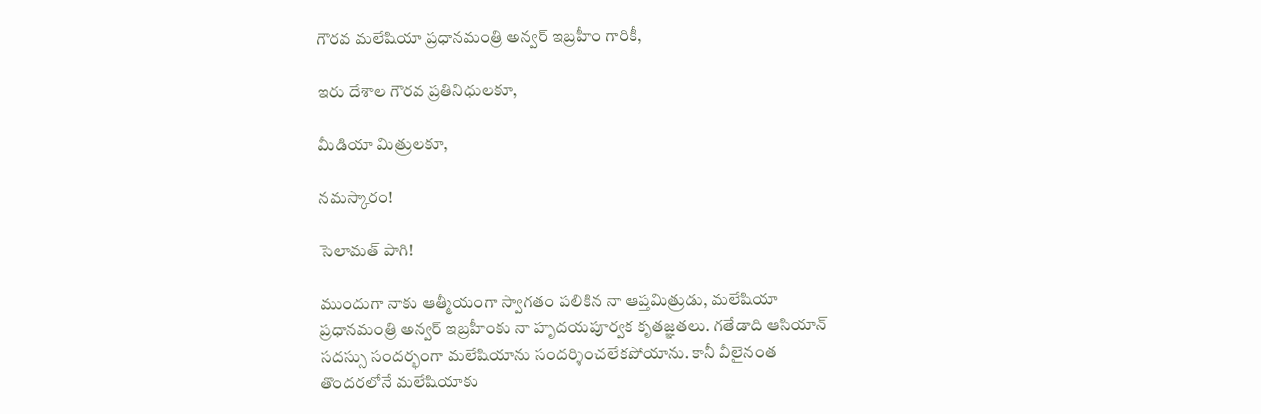గౌరవ మలేషియా ప్రధానమంత్రి అన్వర్ ఇబ్రహీం గారికీ,

ఇరు దేశాల గౌరవ ప్రతినిధులకూ,

మీడియా మిత్రులకూ,

నమస్కారం!

సెలామత్ పాగి!

ముందుగా నాకు ఆత్మీయంగా స్వాగతం పలికిన నా ఆప్తమిత్రుడు, మలేషియా ప్రధానమంత్రి అన్వర్ ఇబ్రహీంకు నా హృదయపూర్వక కృతజ్ఞతలు. గతేడాది ఆసియాన్ సదస్సు సందర్భంగా మలేషియాను సందర్శించలేకపోయాను. కానీ వీలైనంత తొందరలోనే మలేషియాకు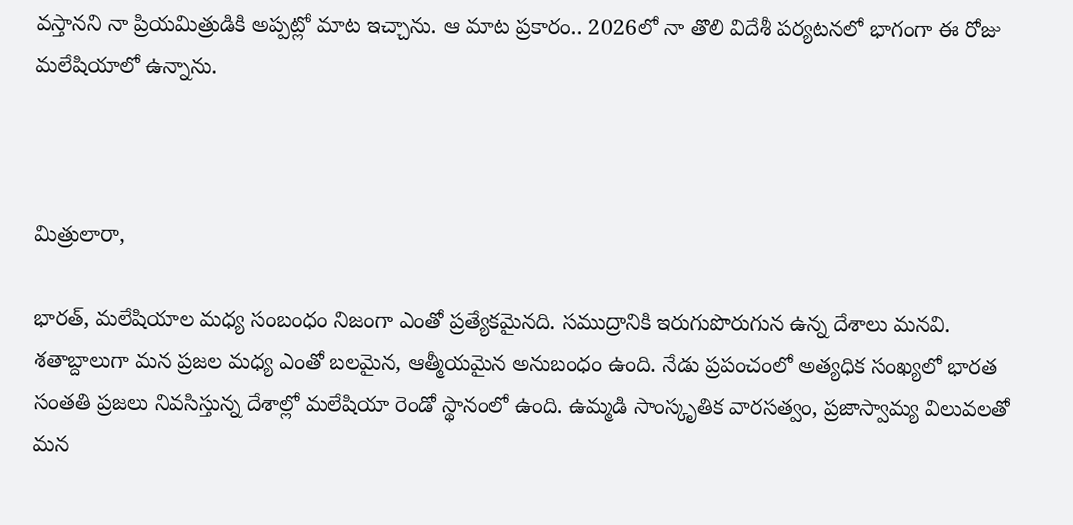వస్తానని నా ప్రియమిత్రుడికి అప్పట్లో మాట ఇచ్చాను. ఆ మాట ప్రకారం.. 2026లో నా తొలి విదేశీ పర్యటనలో భాగంగా ఈ రోజు మలేషియాలో ఉన్నాను.



మిత్రులారా,

భారత్, మలేషియాల మధ్య సంబంధం నిజంగా ఎంతో ప్రత్యేకమైనది. సముద్రానికి ఇరుగుపొరుగున ఉన్న దేశాలు మనవి. శతాబ్దాలుగా మన ప్రజల మధ్య ఎంతో బలమైన, ఆత్మీయమైన అనుబంధం ఉంది. నేడు ప్రపంచంలో అత్యధిక సంఖ్యలో భారత సంతతి ప్రజలు నివసిస్తున్న దేశాల్లో మలేషియా రెండో స్థానంలో ఉంది. ఉమ్మడి సాంస్కృతిక వారసత్వం, ప్రజాస్వామ్య విలువలతో మన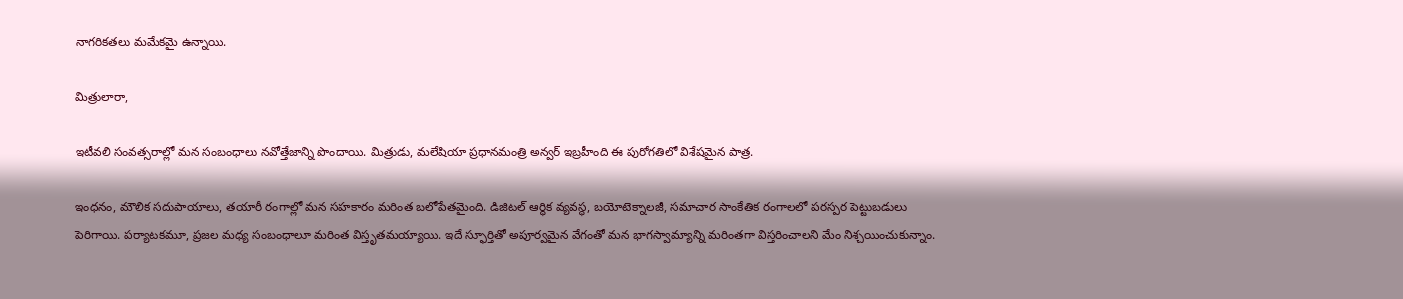నాగరికతలు మమేకమై ఉన్నాయి.

మిత్రులారా,

ఇటీవలి సంవత్సరాల్లో మన సంబంధాలు నవోత్తేజాన్ని పొందాయి. మిత్రుడు, మలేషియా ప్రధానమంత్రి అన్వర్ ఇబ్రహీంది ఈ పురోగతిలో విశేషమైన పాత్ర.

ఇంధనం, మౌలిక సదుపాయాలు, తయారీ రంగాల్లో మన సహకారం మరింత బలోపేతమైంది. డిజిటల్ ఆర్థిక వ్యవస్థ, బయోటెక్నాలజీ, సమాచార సాంకేతిక రంగాలలో పరస్పర పెట్టుబడులు పెరిగాయి. పర్యాటకమూ, ప్రజల మధ్య సంబంధాలూ మరింత విస్తృతమయ్యాయి. ఇదే స్ఫూర్తితో అపూర్వమైన వేగంతో మన భాగస్వామ్యాన్ని మరింతగా విస్తరించాలని మేం నిశ్చయించుకున్నాం.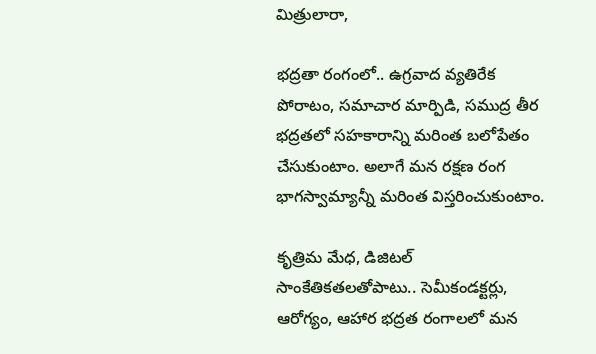మిత్రులారా,

భద్రతా రంగంలో.. ఉగ్రవాద వ్యతిరేక పోరాటం, సమాచార మార్పిడి, సముద్ర తీర భద్రతలో సహకారాన్ని మరింత బలోపేతం చేసుకుంటాం. అలాగే మన రక్షణ రంగ భాగస్వామ్యాన్నీ మరింత విస్తరించుకుంటాం.

కృత్రిమ మేధ, డిజిటల్ సాంకేతికతలతోపాటు.. సెమీకండక్టర్లు, ఆరోగ్యం, ఆహార భద్రత రంగాలలో మన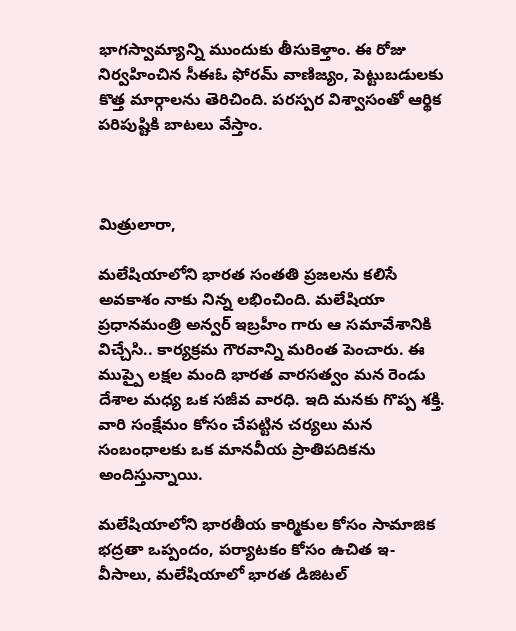భాగస్వామ్యాన్ని ముందుకు తీసుకెళ్తాం. ఈ రోజు నిర్వహించిన సీఈఓ ఫోరమ్ వాణిజ్యం, పెట్టుబడులకు కొత్త మార్గాలను తెరిచింది. పరస్పర విశ్వాసంతో ఆర్థిక పరిపుష్టికి బాటలు వేస్తాం.



మిత్రులారా,

మలేషియాలోని భారత సంతతి ప్రజలను కలిసే అవకాశం నాకు నిన్న లభించింది. మలేషియా ప్రధానమంత్రి అన్వర్ ఇబ్రహీం గారు ఆ సమావేశానికి విచ్చేసి.. కార్యక్రమ గౌరవాన్ని మరింత పెంచారు. ఈ ముప్పై లక్షల మంది భారత వారసత్వం మన రెండు దేశాల మధ్య ఒక సజీవ వారధి. ఇది మనకు గొప్ప శక్తి. వారి సంక్షేమం కోసం చేపట్టిన చర్యలు మన సంబంధాలకు ఒక మానవీయ ప్రాతిపదికను అందిస్తున్నాయి.

మలేషియాలోని భారతీయ కార్మికుల కోసం సామాజిక భద్రతా ఒప్పందం, పర్యాటకం కోసం ఉచిత ఇ-వీసాలు, మలేషియాలో భారత డిజిటల్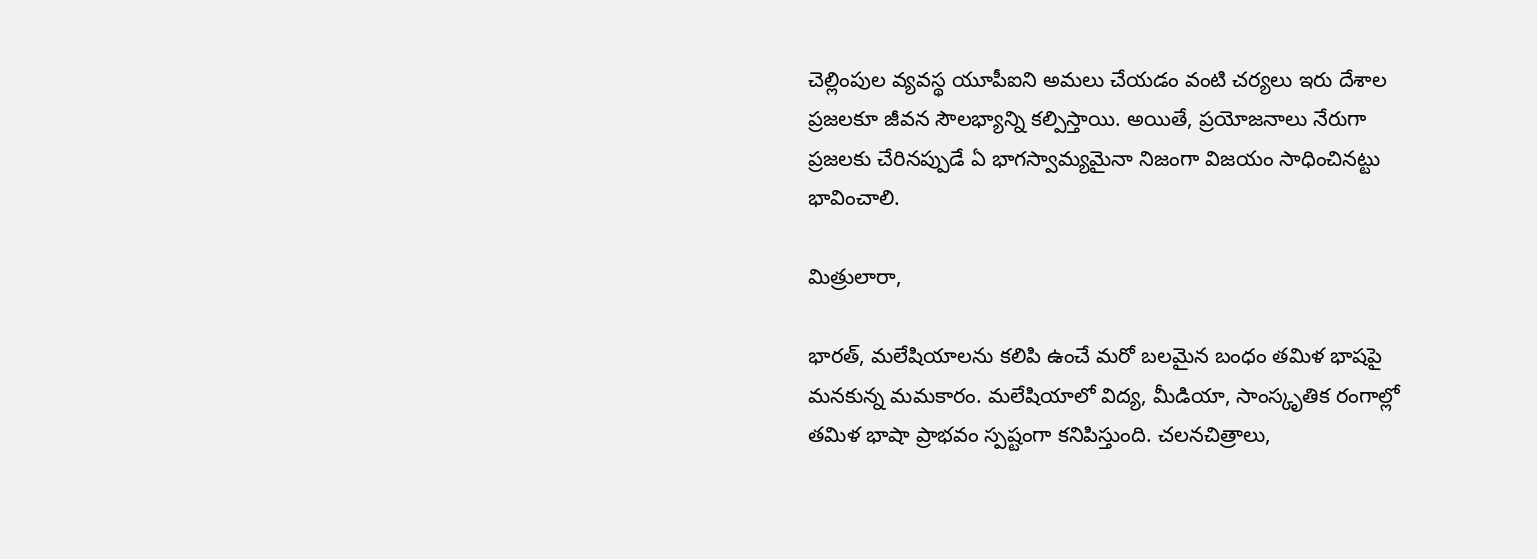చెల్లింపుల వ్యవస్థ యూపీఐని అమలు చేయడం వంటి చర్యలు ఇరు దేశాల ప్రజలకూ జీవన సౌలభ్యాన్ని కల్పిస్తాయి. అయితే, ప్రయోజనాలు నేరుగా ప్రజలకు చేరినప్పుడే ఏ భాగస్వామ్యమైనా నిజంగా విజయం సాధించినట్టు భావించాలి.

మిత్రులారా,

భారత్, మలేషియాలను కలిపి ఉంచే మరో బలమైన బంధం తమిళ భాషపై మనకున్న మమకారం. మలేషియాలో విద్య, మీడియా, సాంస్కృతిక రంగాల్లో తమిళ భాషా ప్రాభవం స్పష్టంగా కనిపిస్తుంది. చలనచిత్రాలు,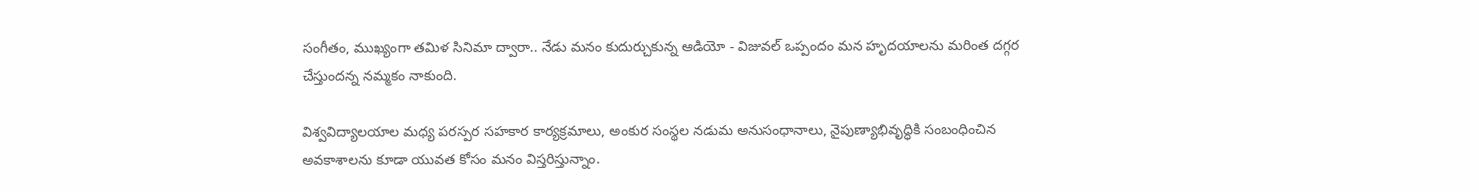సంగీతం, ముఖ్యంగా తమిళ సినిమా ద్వారా.. నేడు మనం కుదుర్చుకున్న ఆడియో - విజువల్ ఒప్పందం మన హృదయాలను మరింత దగ్గర చేస్తుందన్న నమ్మకం నాకుంది.

విశ్వవిద్యాలయాల మధ్య పరస్పర సహకార కార్యక్రమాలు, అంకుర సంస్థల నడుమ అనుసంధానాలు, నైపుణ్యాభివృద్ధికి సంబంధించిన అవకాశాలను కూడా యువత కోసం మనం విస్తరిస్తున్నాం.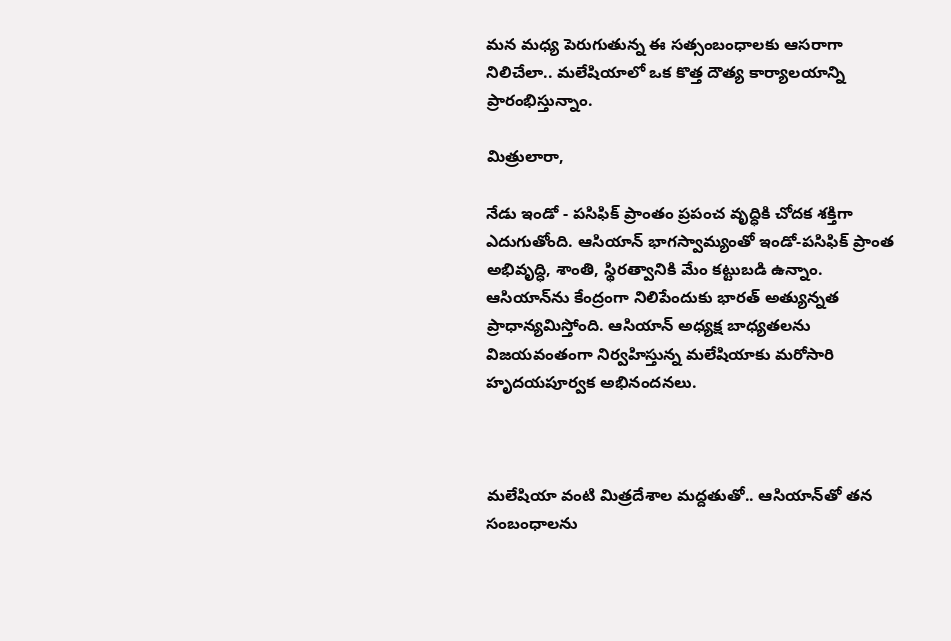మన మధ్య పెరుగుతున్న ఈ సత్సంబంధాలకు ఆసరాగా నిలిచేలా.. మలేషియాలో ఒక కొత్త దౌత్య కార్యాలయాన్ని ప్రారంభిస్తున్నాం.

మిత్రులారా,

నేడు ఇండో - పసిఫిక్ ప్రాంతం ప్రపంచ వృద్ధికి చోదక శక్తిగా ఎదుగుతోంది. ఆసియాన్ భాగస్వామ్యంతో ఇండో-పసిఫిక్ ప్రాంత అభివృద్ధి, శాంతి, స్థిరత్వానికి మేం కట్టుబడి ఉన్నాం. ఆసియాన్‌ను కేంద్రంగా నిలిపేందుకు భారత్ అత్యున్నత ప్రాధాన్యమిస్తోంది. ఆసియాన్ అధ్యక్ష బాధ్యతలను విజయవంతంగా నిర్వహిస్తున్న మలేషియాకు మరోసారి హృదయపూర్వక అభినందనలు.



మలేషియా వంటి మిత్రదేశాల మద్దతుతో.. ఆసియాన్‌తో తన సంబంధాలను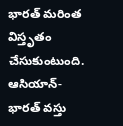భారత్ మరింత విస్తృతం చేసుకుంటుంది. ఆసియాన్-భారత్ వస్తు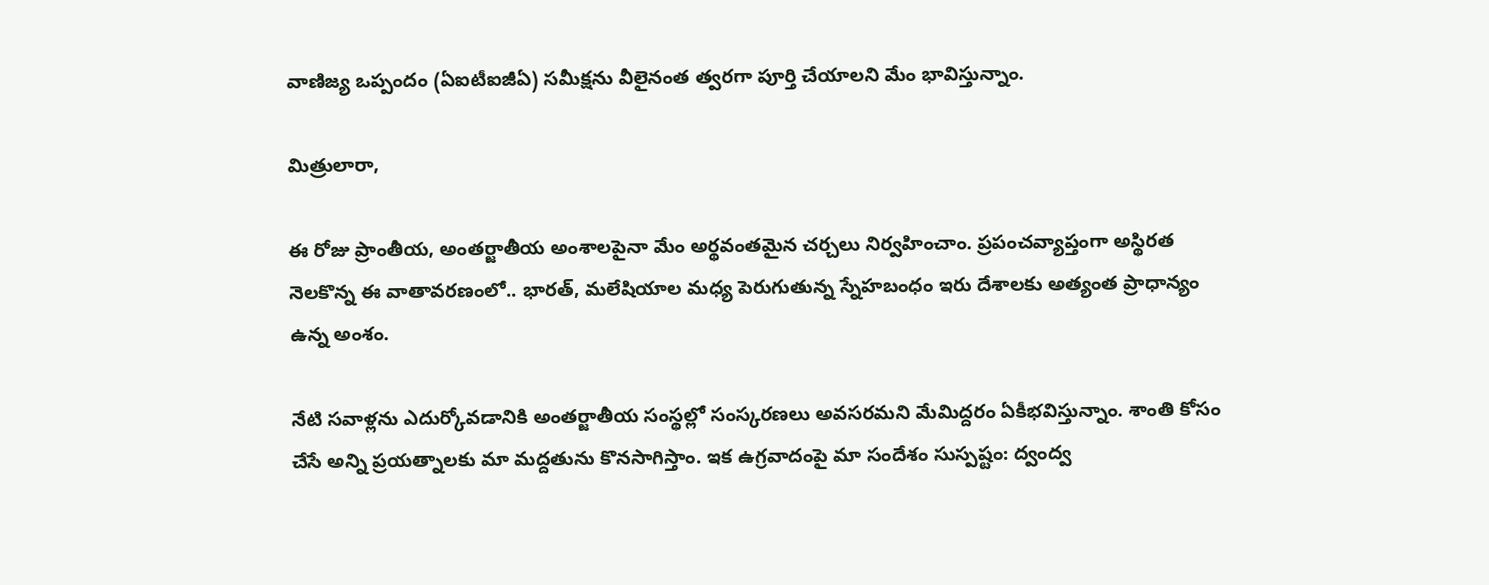వాణిజ్య ఒప్పందం (ఏఐటీఐజీఏ) సమీక్షను వీలైనంత త్వరగా పూర్తి చేయాలని మేం భావిస్తున్నాం.

మిత్రులారా,

ఈ రోజు ప్రాంతీయ, అంతర్జాతీయ అంశాలపైనా మేం అర్థవంతమైన చర్చలు నిర్వహించాం. ప్రపంచవ్యాప్తంగా అస్థిరత నెలకొన్న ఈ వాతావరణంలో.. భారత్, మలేషియాల మధ్య పెరుగుతున్న స్నేహబంధం ఇరు దేశాలకు అత్యంత ప్రాధాన్యం ఉన్న అంశం.

నేటి సవాళ్లను ఎదుర్కోవడానికి అంతర్జాతీయ సంస్థల్లో సంస్కరణలు అవసరమని మేమిద్దరం ఏకీభవిస్తున్నాం. శాంతి కోసం చేసే అన్ని ప్రయత్నాలకు మా మద్దతును కొనసాగిస్తాం. ఇక ఉగ్రవాదంపై మా సందేశం సుస్పష్టం: ద్వంద్వ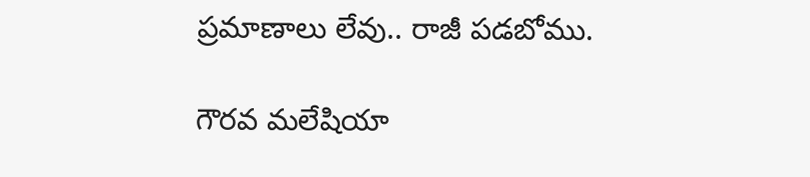ప్రమాణాలు లేవు.. రాజీ పడబోము.

గౌరవ మలేషియా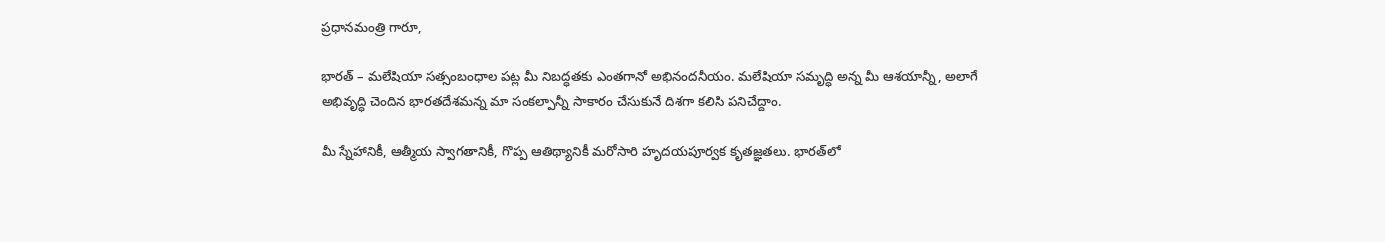ప్రధానమంత్రి గారూ,

భారత్ – మలేషియా సత్సంబంధాల పట్ల మీ నిబద్ధతకు ఎంతగానో అభినందనీయం. మలేషియా సమృద్ధి అన్న మీ ఆశయాన్నీ, అలాగే అభివృద్ధి చెందిన భారతదేశమన్న మా సంకల్పాన్నీ సాకారం చేసుకునే దిశగా కలిసి పనిచేద్దాం.

మీ స్నేహానికీ, ఆత్మీయ స్వాగతానికీ, గొప్ప ఆతిథ్యానికీ మరోసారి హృదయపూర్వక కృతజ్ఞతలు. భారత్‌లో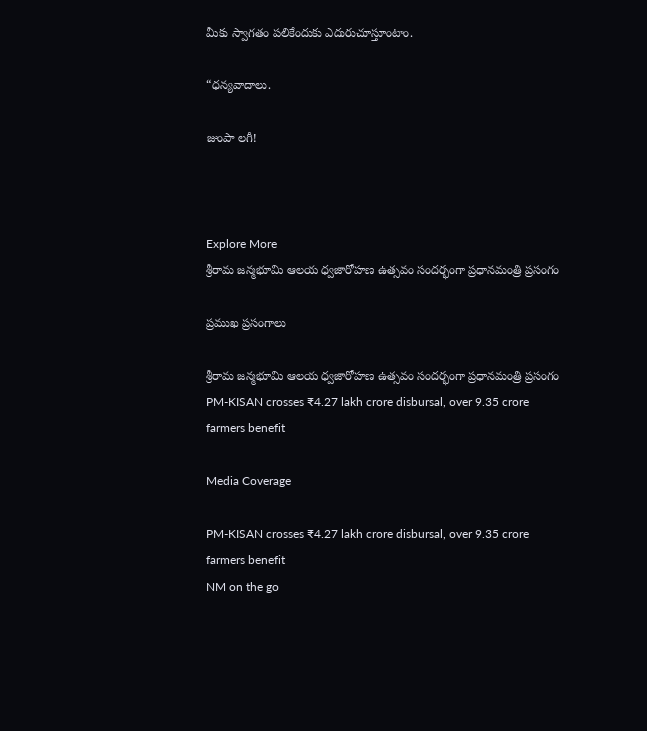మీకు స్వాగతం పలికేందుకు ఎదురుచూస్తూంటాం.

“ధన్యవాదాలు.

జుంపా లగీ!



Explore More
శ్రీరామ జన్మభూమి ఆలయ ధ్వజారోహణ ఉత్సవం సందర్భంగా ప్రధానమంత్రి ప్రసంగం

ప్రముఖ ప్రసంగాలు

శ్రీరామ జన్మభూమి ఆలయ ధ్వజారోహణ ఉత్సవం సందర్భంగా ప్రధానమంత్రి ప్రసంగం
PM-KISAN crosses ₹4.27 lakh crore disbursal, over 9.35 crore farmers benefit

Media Coverage

PM-KISAN crosses ₹4.27 lakh crore disbursal, over 9.35 crore farmers benefit
NM on the go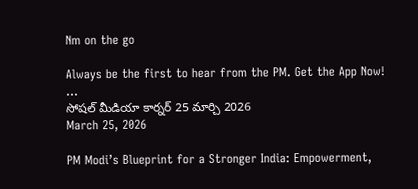Nm on the go

Always be the first to hear from the PM. Get the App Now!
...
సోషల్ మీడియా కార్నర్ 25 మార్చి 2026
March 25, 2026

PM Modi’s Blueprint for a Stronger India: Empowerment,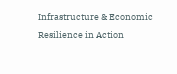Infrastructure & Economic Resilience in Action